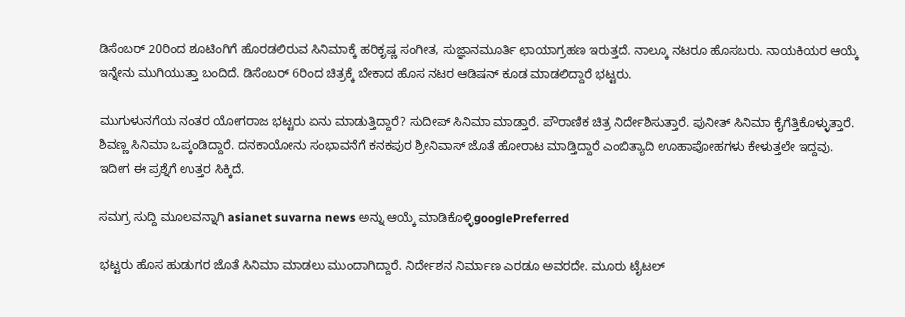ಡಿಸೆಂಬರ್ 20ರಿಂದ ಶೂಟಿಂಗಿಗೆ ಹೊರಡಲಿರುವ ಸಿನಿಮಾಕ್ಕೆ ಹರಿಕೃಷ್ಣ ಸಂಗೀತ, ಸುಜ್ಞಾನಮೂರ್ತಿ ಛಾಯಾಗ್ರಹಣ ಇರುತ್ತದೆ. ನಾಲ್ಕೂ ನಟರೂ ಹೊಸಬರು. ನಾಯಕಿಯರ ಆಯ್ಕೆ ಇನ್ನೇನು ಮುಗಿಯುತ್ತಾ ಬಂದಿದೆ. ಡಿಸೆಂಬರ್ 6ರಿಂದ ಚಿತ್ರಕ್ಕೆ ಬೇಕಾದ ಹೊಸ ನಟರ ಆಡಿಷನ್ ಕೂಡ ಮಾಡಲಿದ್ದಾರೆ ಭಟ್ಟರು.

ಮುಗುಳುನಗೆಯ ನಂತರ ಯೋಗರಾಜ ಭಟ್ಟರು ಏನು ಮಾಡುತ್ತಿದ್ದಾರೆ? ಸುದೀಪ್ ಸಿನಿಮಾ ಮಾಡ್ತಾರೆ. ಪೌರಾಣಿಕ ಚಿತ್ರ ನಿರ್ದೇಶಿಸುತ್ತಾರೆ. ಪುನೀತ್ ಸಿನಿಮಾ ಕೈಗೆತ್ತಿಕೊಳ್ಳುತ್ತಾರೆ. ಶಿವಣ್ಣ ಸಿನಿಮಾ ಒಪ್ಕಂಡಿದ್ದಾರೆ. ದನಕಾಯೋನು ಸಂಭಾವನೆಗೆ ಕನಕಪುರ ಶ್ರೀನಿವಾಸ್ ಜೊತೆ ಹೋರಾಟ ಮಾಡ್ತಿದ್ದಾರೆ ಎಂಬಿತ್ಯಾದಿ ಊಹಾಪೋಹಗಳು ಕೇಳುತ್ತಲೇ ಇದ್ದವು. ಇದೀಗ ಈ ಪ್ರಶ್ನೆಗೆ ಉತ್ತರ ಸಿಕ್ಕಿದೆ.

ಸಮಗ್ರ ಸುದ್ದಿ ಮೂಲವನ್ನಾಗಿ asianet suvarna news ಅನ್ನು ಆಯ್ಕೆ ಮಾಡಿಕೊಳ್ಳಿgooglePreferred

ಭಟ್ಟರು ಹೊಸ ಹುಡುಗರ ಜೊತೆ ಸಿನಿಮಾ ಮಾಡಲು ಮುಂದಾಗಿದ್ದಾರೆ. ನಿರ್ದೇಶನ ನಿರ್ಮಾಣ ಎರಡೂ ಅವರದೇ. ಮೂರು ಟೈಟಲ್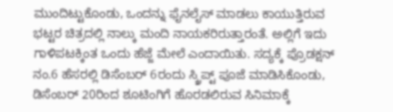ಮುಂದಿಟ್ಟುಕೊಂಡು, ಒಂದನ್ನು ಫೈನಲೈಸ್ ಮಾಡಲು ಕಾಯುತ್ತಿರುವ ಭಟ್ಟರ ಚಿತ್ರದಲ್ಲಿ ನಾಲ್ಕು ಮಂದಿ ನಾಯಕರಿರುತ್ತಾರಂತೆ. ಅಲ್ಲಿಗೆ ಇದು ಗಾಳಿಪಟಕ್ಕಿಂತ ಒಂದು ಹೆಜ್ಜೆ ಮೇಲೆ ಎಂದಾಯಿತು. ಸದ್ಯಕ್ಕೆ ಪ್ರೊಡಕ್ಷನ್ ನಂ.6 ಹೆಸರಲ್ಲಿ ಡಿಸೆಂಬರ್ 6ರಂದು ಸ್ಕ್ರಿಪ್ಟ್ ಪೂಜೆ ಮಾಡಿಸಿಕೊಂಡು, ಡಿಸೆಂಬರ್ 20ರಿಂದ ಶೂಟಿಂಗಿಗೆ ಹೊರಡಲಿರುವ ಸಿನಿಮಾಕ್ಕೆ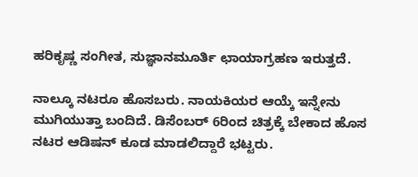ಹರಿಕೃಷ್ಣ ಸಂಗೀತ, ಸುಜ್ಞಾನಮೂರ್ತಿ ಛಾಯಾಗ್ರಹಣ ಇರುತ್ತದೆ.

ನಾಲ್ಕೂ ನಟರೂ ಹೊಸಬರು. ನಾಯಕಿಯರ ಆಯ್ಕೆ ಇನ್ನೇನು ಮುಗಿಯುತ್ತಾ ಬಂದಿದೆ. ಡಿಸೆಂಬರ್ 6ರಿಂದ ಚಿತ್ರಕ್ಕೆ ಬೇಕಾದ ಹೊಸ ನಟರ ಆಡಿಷನ್ ಕೂಡ ಮಾಡಲಿದ್ದಾರೆ ಭಟ್ಟರು.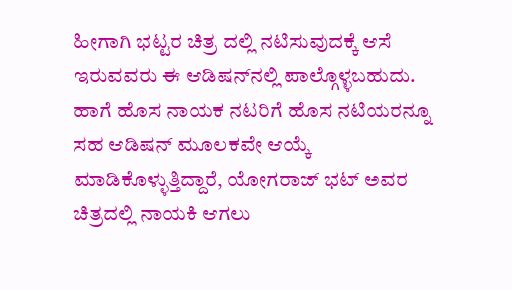ಹೀಗಾಗಿ ಭಟ್ಟರ ಚಿತ್ರ ದಲ್ಲಿ ನಟಿಸುವುದಕ್ಕೆ ಆಸೆ ಇರುವವರು ಈ ಆಡಿಷನ್‌ನಲ್ಲಿ ಪಾಲ್ಗೊಳ್ಳಬಹುದು. ಹಾಗೆ ಹೊಸ ನಾಯಕ ನಟರಿಗೆ ಹೊಸ ನಟಿಯರನ್ನೂ ಸಹ ಆಡಿಷನ್ ಮೂಲಕವೇ ಆಯ್ಕೆ ಮಾಡಿಕೊಳ್ಳುತ್ತಿದ್ದಾರೆ, ಯೋಗರಾಜ್ ಭಟ್ ಅವರ ಚಿತ್ರದಲ್ಲಿ ನಾಯಕಿ ಆಗಲು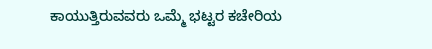ಕಾಯುತ್ತಿರುವವರು ಒಮ್ಮೆ ಭಟ್ಟರ ಕಚೇರಿಯ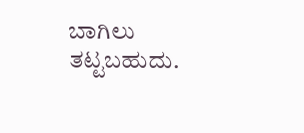ಬಾಗಿಲು ತಟ್ಟಬಹುದು.